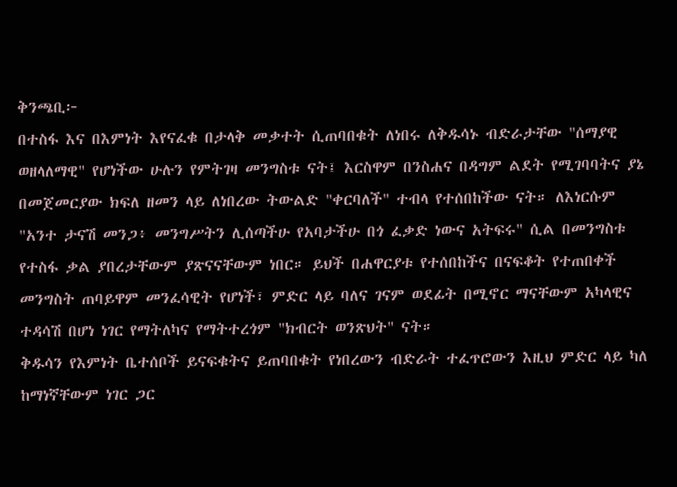ቅንጫቢ፦
በተስፋ እና በእምነት እየናፈቁ በታላቅ መቃተት ሲጠባበቁት ለነበሩ ለቅዱሳኑ ብድራታቸው "ሰማያዊ ወዘላለማዊ" የሆነችው ሁሉን የምትገዛ መንግስቱ ናት፤ እርስዋም በንስሐና በዳግም ልደት የሚገባባትና ያኔ በመጀመርያው ክፍለ ዘመን ላይ ለነበረው ትውልድ "ቀርባለች" ተብላ የተሰበከችው ናት። ለእነርሱም "አንተ ታናሽ መንጋ፥ መንግሥትን ሊሰጣችሁ የአባታችሁ በጎ ፈቃድ ነውና አትፍሩ" ሲል በመንግስቱ የተስፋ ቃል ያበረታቸውም ያጽናናቸውም ነበር። ይህች በሐዋርያቱ የተሰበከችና በናፍቆት የተጠበቀች መንግስት ጠባይዋም መንፈሳዊት የሆነች፣ ምድር ላይ ባለና ገናም ወደፊት በሚኖር ማናቸውም አካላዊና ተዳሳሽ በሆነ ነገር የማትለካና የማትተረጎም "ክብርት ወንጽህት" ናት።
ቅዱሳን የእምነት ቤተሰቦች ይናፍቁትና ይጠባበቁት የነበረውን ብድራት ተፈጥሮውን እዚህ ምድር ላይ ካለ ከማነኛቸውም ነገር ጋር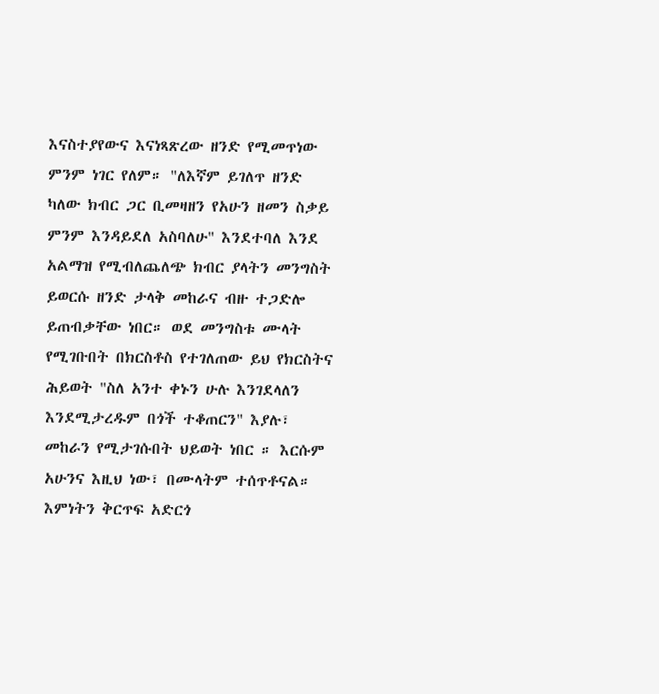እናስተያየውና እናነጻጽረው ዘንድ የሚመጥነው ምንም ነገር የለም። "ለእኛም ይገለጥ ዘንድ ካለው ክብር ጋር ቢመዛዘን የአሁን ዘመን ስቃይ ምንም እንዳይደለ አስባለሁ" እንደተባለ እንደ አልማዝ የሚብለጨለጭ ክብር ያላትን መንግስት ይወርሱ ዘንድ ታላቅ መከራና ብዙ ተጋድሎ ይጠብቃቸው ነበር። ወደ መንግስቱ ሙላት የሚገቡበት በክርስቶስ የተገለጠው ይህ የክርስትና ሕይወት "ስለ አንተ ቀኑን ሁሉ እንገደላለን እንደሚታረዱም በጎች ተቆጠርን" እያሉ፣ መከራን የሚታገሱበት ህይወት ነበር ። እርሱም አሁንና እዚህ ነው፣ በሙላትም ተሰጥቶናል። እምነትን ቅርጥፍ አድርጎ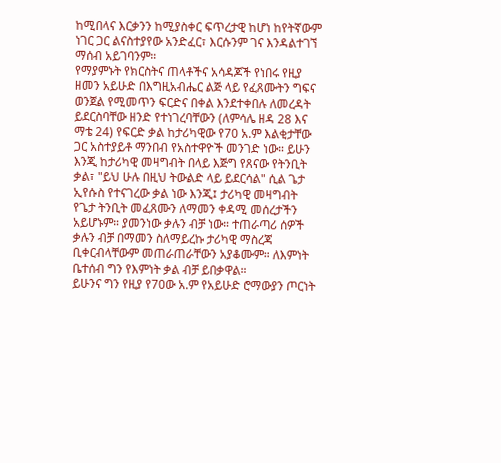ከሚበላና እርቃንን ከሚያስቀር ፍጥረታዊ ከሆነ ከየትኛውም ነገር ጋር ልናስተያየው አንድፈር፣ እርሱንም ገና እንዳልተገኘ ማሰብ አይገባንም።
የማያምኑት የክርስትና ጠላቶችና አሳዳጆች የነበሩ የዚያ ዘመን አይሁድ በእግዚአብሔር ልጅ ላይ የፈጸሙትን ግፍና ወንጀል የሚመጥን ፍርድና በቀል እንደተቀበሉ ለመረዳት ይደርስባቸው ዘንድ የተነገረባቸውን (ለምሳሌ ዘዳ 28 እና ማቴ 24) የፍርድ ቃል ከታሪካዊው የ70 አ.ም እልቂታቸው ጋር አስተያይቶ ማንበብ የአስተዋዮች መንገድ ነው። ይሁን እንጂ ከታሪካዊ መዛግብት በላይ እጅግ የጸናው የትንቢት ቃል፣ "ይህ ሁሉ በዚህ ትውልድ ላይ ይደርሳል" ሲል ጌታ ኢየሱስ የተናገረው ቃል ነው እንጂ፤ ታሪካዊ መዛግብት የጌታ ትንቢት መፈጸሙን ለማመን ቀዳሚ መሰረታችን አይሆኑም። ያመንነው ቃሉን ብቻ ነው። ተጠራጣሪ ሰዎች ቃሉን ብቻ በማመን ስለማይረኩ ታሪካዊ ማስረጃ ቢቀርብላቸውም መጠራጠራቸውን አያቆሙም። ለእምነት ቤተሰብ ግን የእምነት ቃል ብቻ ይበቃዋል።
ይሁንና ግን የዚያ የ70ው አ.ም የአይሁድ ሮማውያን ጦርነት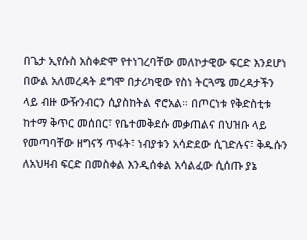በጌታ ኢየሱስ አስቀድሞ የተነገረባቸው መለኮታዊው ፍርድ እንደሆነ በውል አለመረዳት ደግሞ በታሪካዊው የስነ ትርጓሜ መረዳታችን ላይ ብዙ ውዥንብርን ሲያስከትል ኖሮአል። በጦርነቱ የቅድስቲቱ ከተማ ቅጥር መሰበር፣ የቤተመቅደሱ መቃጠልና በህዝቡ ላይ የመጣባቸው ዘግናኝ ጥፋት፣ ነብያቱን አሳድደው ሲገድሉና፣ ቅዱሱን ለአህዛብ ፍርድ በመስቀል እንዲሰቀል አሳልፈው ሲሰጡ ያኔ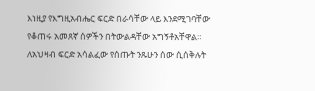እነዚያ የእግዚአብሔር ፍርድ በራሳቸው ላይ እንደሚገባቸው የቆጠሩ አመጸኛ ሰዎችን በትውልዳቸው አግኝቶአቸዋል። ለአህዛብ ፍርድ አሳልፈው የሰጡት ንጹሁን ሰው ሲሰቅሉት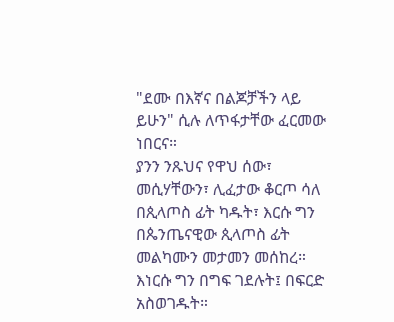"ደሙ በእኛና በልጆቻችን ላይ ይሁን" ሲሉ ለጥፋታቸው ፈርመው ነበርና።
ያንን ንጹህና የዋህ ሰው፣ መሲሃቸውን፣ ሊፈታው ቆርጦ ሳለ በጲላጦስ ፊት ካዱት፣ እርሱ ግን በጴንጤናዊው ጲላጦስ ፊት መልካሙን መታመን መሰከረ። እነርሱ ግን በግፍ ገደሉት፤ በፍርድ አስወገዱት።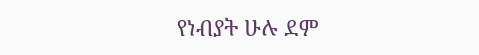የነብያት ሁሉ ደም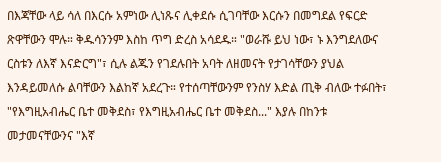በእጃቸው ላይ ሳለ በእርሱ አምነው ሊነጹና ሊቀደሱ ሲገባቸው እርሱን በመግደል የፍርድ ጽዋቸውን ሞሉ። ቅዱሳንንም እስከ ጥግ ድረስ አሳደዱ። "ወራሹ ይህ ነው፣ ኑ እንግደለውና ርስቱን ለእኛ እናድርግ"፣ ሲሉ ልጁን የገደሉበት አባት ለዘመናት የታገሳቸውን ያህል እንዳይመለሱ ልባቸውን እልከኛ አደረጉ። የተሰጣቸውንም የንስሃ እድል ጢቅ ብለው ተፉበት፣ "የእግዚአብሔር ቤተ መቅደስ፣ የእግዚአብሔር ቤተ መቅደስ..." እያሉ በከንቱ መታመናቸውንና "እኛ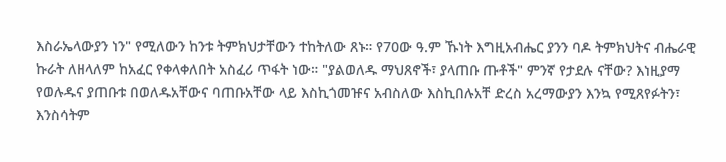እስራኤላውያን ነን" የሚለውን ከንቱ ትምክህታቸውን ተከትለው ጸኑ። የ70ው ዓ.ም ኹነት እግዚአብሔር ያንን ባዶ ትምክህትና ብሔራዊ ኩራት ለዘላለም ከአፈር የቀላቀለበት አስፈሪ ጥፋት ነው። "ያልወለዱ ማህጸኖች፣ ያላጠቡ ጡቶች" ምንኛ የታደሉ ናቸው? እነዚያማ የወሉዱና ያጠቡቱ በወለዱአቸውና ባጠቡአቸው ላይ እስኪጎመዡና አብስለው እስኪበሉአቸ ድረስ አረማውያን እንኳ የሚጸየፉትን፣ እንስሳትም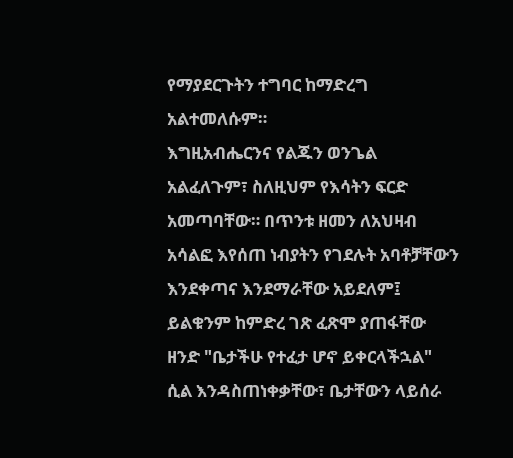የማያደርጉትን ተግባር ከማድረግ አልተመለሱም።
እግዚአብሔርንና የልጁን ወንጌል አልፈለጉም፣ ስለዚህም የእሳትን ፍርድ አመጣባቸው። በጥንቱ ዘመን ለአህዛብ አሳልፎ እየሰጠ ነብያትን የገደሉት አባቶቻቸውን እንደቀጣና እንደማራቸው አይደለም፤ ይልቁንም ከምድረ ገጽ ፈጽሞ ያጠፋቸው ዘንድ "ቤታችሁ የተፈታ ሆኖ ይቀርላችኋል" ሲል እንዳስጠነቀቃቸው፣ ቤታቸውን ላይሰራ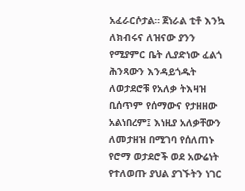አፈራርሶታል። ጀነራል ቲቶ እንኳ ለክብሩና ለዝናው ያንን የሚያምር ቤት ሊያድነው ፈልጎ ሕንጻውን እንዳይጎዱት ለወታደሮቹ የአለቃ ትእዛዝ ቢሰጥም የሰማውና የታዘዘው አልነበረም፤ እነዚያ አለቃቸውን ለመታዘዝ በሚገባ የሰለጠኑ የሮማ ወታደሮች ወደ አውሬነት የተለወጡ ያህል ያገኙትን ነገር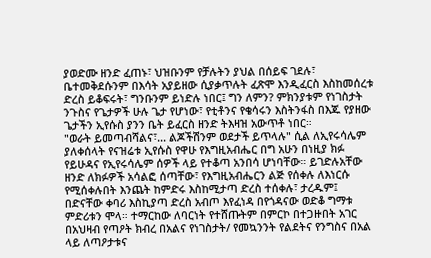ያወድሙ ዘንድ ፈጠኑ፣ ህዝቡንም የቻሉትን ያህል በሰይፍ ገደሉ፣ ቤተመቅደሱንም በእሳት አያይዘው ሲያቃጥሉት ፈጽሞ እንዲፈርስ እስከመሰረቱ ድረስ ይቆፍሩት፣ ግንቡንም ይነድሉ ነበር፤ ግን ለምን? ምክንያቱም የነገስታት ንጉስና የጌታዎች ሁሉ ጌታ የሆነው፣ የቲቶንና የቄሳሩን እስትንፋስ በእጁ የያዘው ጌታችን ኢየሱስ ያንን ቤት ይፈርስ ዘንድ ትእዛዝ አውጥቶ ነበር።
"ወራት ይመጣብሻልና፣... ልጆችሽንም ወደታች ይጥላሉ" ሲል ለኢየሩሳሌም ያለቀሰላት የናዝሬቱ ኢየሱስ የዋሁ የእግዚአብሔር በግ አሁን በነዚያ ክፉ የይሁዳና የኢየሩሳሌም ሰዎች ላይ የተቆጣ አንበሳ ሆነባቸው። ይገድሉአቸው ዘንድ ለክፉዎች አሳልፎ ሰጣቸው፣ የእግዚአብሔርን ልጅ የሰቀሉ ለእነርሱ የሚሰቀሉበት እንጨት ከምድሩ እስከሚታጣ ድረስ ተሰቀሉ፣ ታረዱም፤ በድናቸው ቀባሪ እስኪያጣ ድረስ አብጦ እየፈነዳ በየጎዳናው ወድቆ ግማቱ ምድሪቱን ሞላ። ተማርከው ለባርነት የተሸጡትም በምርኮ በተጋዙበት አገር በአህዛብ የጣዖት ክብረ በአልና የነገስታት/ የመኳንንት የልደትና የንግስና በአል ላይ ለጣዖታቱና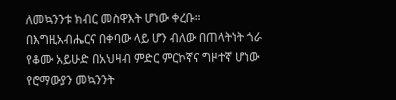ለመኳንንቱ ክብር መስዋእት ሆነው ቀረቡ። በእግዚአብሔርና በቀባው ላይ ሆን ብለው በጠላትነት ጎራ የቆሙ አይሁድ በአህዛብ ምድር ምርኮኛና ግዞተኛ ሆነው የሮማውያን መኳንንት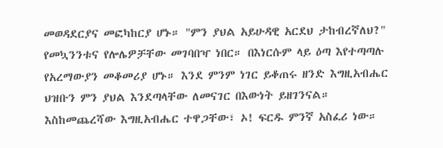መወዳደርያና መፎካከርያ ሆኑ። "ምን ያህል አይሁዳዊ አርደህ ታከብረኛለህ?" የመኳንንቱና የሎሌዎቻቸው መገባበዣ ነበር። በእነርሱም ላይ ዕጣ እየተጣጣሉ የአረማውያን መቆመሪያ ሆኑ። እንደ ምንም ነገር ይቆጠሩ ዘንድ እግዚአብሔር ህዝቡን ምን ያህል እንደጣላቸው ለመናገር በእውነት ይዘገንናል። እስከመጨረሻው እግዚአብሔር ተዋጋቸው፣ ኦ! ፍርዱ ምንኛ አስፈሪ ነው።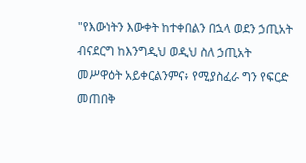"የእውነትን እውቀት ከተቀበልን በኋላ ወደን ኃጢአት ብናደርግ ከእንግዲህ ወዲህ ስለ ኃጢአት መሥዋዕት አይቀርልንምና፥ የሚያስፈራ ግን የፍርድ መጠበቅ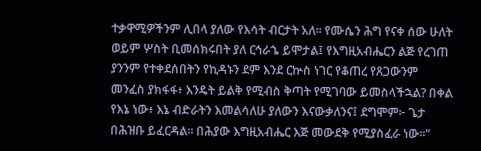ተቃዋሚዎችንም ሊበላ ያለው የእሳት ብርታት አለ። የሙሴን ሕግ የናቀ ሰው ሁለት ወይም ሦስት ቢመሰክሩበት ያለ ርኅራኄ ይሞታል፤ የእግዚአብሔርን ልጅ የረገጠ ያንንም የተቀደሰበትን የኪዳኑን ደም እንደ ርኵስ ነገር የቆጠረ የጸጋውንም መንፈስ ያክፋፋ፥ እንዴት ይልቅ የሚብስ ቅጣት የሚገባው ይመስላችኋል? በቀል የእኔ ነው፥ እኔ ብድራትን እመልሳለሁ ያለውን እናውቃለንና፤ ደግሞም፦ ጌታ በሕዝቡ ይፈርዳል። በሕያው እግዚአብሔር እጅ መውደቅ የሚያስፈራ ነው።"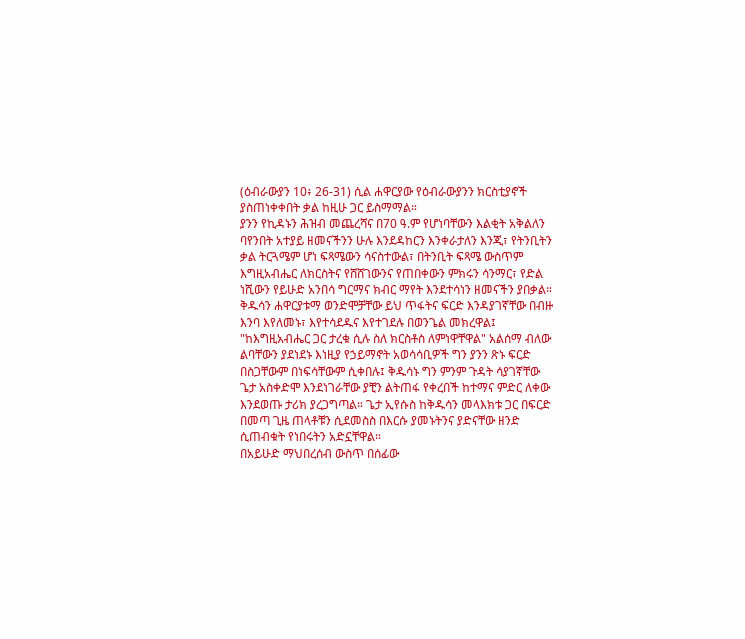(ዕብራውያን 10፥ 26-31) ሲል ሐዋርያው የዕብራውያንን ክርስቲያኖች ያስጠነቀቀበት ቃል ከዚሁ ጋር ይስማማል።
ያንን የኪዳኑን ሕዝብ መጨረሻና በ70 ዓ.ም የሆነባቸውን እልቂት አቅልለን ባየንበት አተያይ ዘመናችንን ሁሉ እንደዳከርን እንቀራታለን እንጂ፣ የትንቢትን ቃል ትርጓሜም ሆነ ፍጻሜውን ሳናስተውል፣ በትንቢት ፍጻሜ ውስጥም እግዚአብሔር ለክርስትና የሸሸገውንና የጠበቀውን ምክሩን ሳንማር፣ የድል ነሺውን የይሁድ አንበሳ ግርማና ክብር ማየት እንደተሳነን ዘመናችን ያበቃል።
ቅዱሳን ሐዋርያቱማ ወንድሞቻቸው ይህ ጥፋትና ፍርድ እንዳያገኛቸው በብዙ እንባ እየለመኑ፣ እየተሳደዱና እየተገደሉ በወንጌል መክረዋል፤ "ከእግዚአብሔር ጋር ታረቁ ሲሉ ስለ ክርስቶስ ለምነዋቸዋል" አልሰማ ብለው ልባቸውን ያደነደኑ እነዚያ የኃይማኖት አወሳሳቢዎች ግን ያንን ጽኑ ፍርድ በስጋቸውም በነፍሳቸውም ሲቀበሉ፤ ቅዱሳኑ ግን ምንም ጉዳት ሳያገኛቸው ጌታ አስቀድሞ እንደነገራቸው ያቺን ልትጠፋ የቀረበች ከተማና ምድር ለቀው እንደወጡ ታሪክ ያረጋግጣል። ጌታ ኢየሱስ ከቅዱሳን መላእክቱ ጋር በፍርድ በመጣ ጊዜ ጠላቶቹን ሲደመስስ በእርሱ ያመኑትንና ያድናቸው ዘንድ ሲጠብቁት የነበሩትን አድኗቸዋል።
በአይሁድ ማህበረሰብ ውስጥ በሰፊው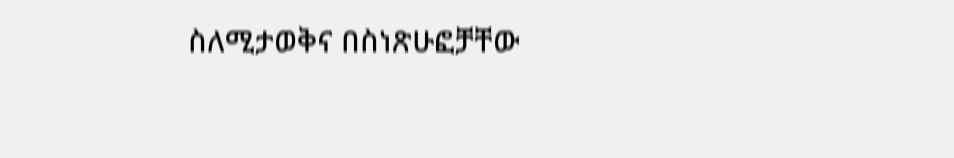ስለሚታወቅና በስነጽሁፎቻቸው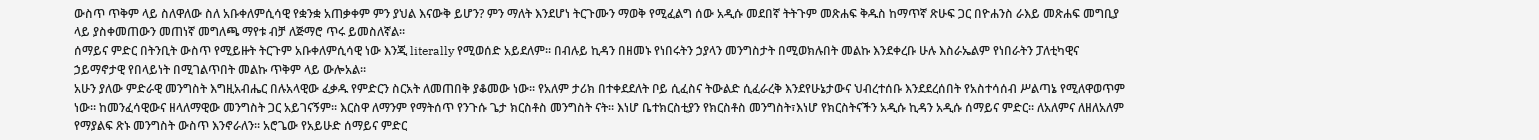ውስጥ ጥቅም ላይ ስለዋለው ስለ አቡቀለምሲሳዊ የቋንቋ አጠቃቀም ምን ያህል እናውቅ ይሆን? ምን ማለት እንደሆነ ትርጉሙን ማወቅ የሚፈልግ ሰው አዲሱ መደበኛ ትትጉም መጽሐፍ ቅዱስ ከማጥኛ ጽሁፍ ጋር በዮሐንስ ራእይ መጽሐፍ መግቢያ ላይ ያስቀመጠውን መጠነኛ መግለጫ ማየቱ ብቻ ለጅማሮ ጥሩ ይመስለኛል።
ሰማይና ምድር በትንቢት ውስጥ የሚይዙት ትርጉም አቡቀለምሲሳዊ ነው እንጂ literally የሚወሰድ አይደለም። በብሉይ ኪዳን በዘመኑ የነበሩትን ኃያላን መንግስታት በሚወክሉበት መልኩ እንደቀረቡ ሁሉ እስራኤልም የነበራትን ፓለቲካዊና ኃይማኖታዊ የበላይነት በሚገልጥበት መልኩ ጥቅም ላይ ውሎአል።
አሁን ያለው ምድራዊ መንግስት እግዚአብሔር በሉአላዊው ፈቃዱ የምድርን ስርአት ለመጠበቅ ያቆመው ነው። የአለም ታሪክ በተቀደደለት ቦይ ሲፈስና ትውልድ ሲፈራረቅ እንደየሁኔታውና ህብረተሰቡ እንደደረሰበት የአስተሳሰብ ሥልጣኔ የሚለዋወጥም ነው። ከመንፈሳዊውና ዘላለማዊው መንግስት ጋር አይገናኝም። እርስዋ ለማንም የማትሰጥ የንጉሱ ጌታ ክርስቶስ መንግስት ናት። እነሆ ቤተክርስቲያን የክርስቶስ መንግስት፣እነሆ የክርስትናችን አዲሱ ኪዳን አዲሱ ሰማይና ምድር። ለአለምና ለዘለአለም የማያልፍ ጽኑ መንግስት ውስጥ እንኖራለን። አሮጌው የአይሁድ ሰማይና ምድር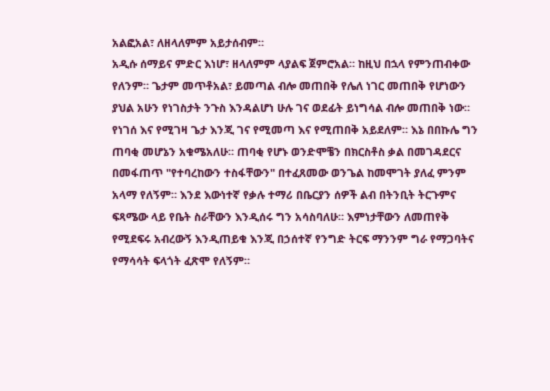አልፎአል፣ ለዘላለምም አይታሰብም።
አዲሱ ሰማይና ምድር እነሆ፣ ዘላለምም ላያልፍ ጀምሮአል። ከዚህ በኋላ የምንጠብቀው የለንም። ጌታም መጥቶአል፣ ይመጣል ብሎ መጠበቅ የሌለ ነገር መጠበቅ የሆነውን ያህል አሁን የነገስታት ንጉስ እንዳልሆነ ሁሉ ገና ወደፊት ይነግሳል ብሎ መጠበቅ ነው። የነገሰ እና የሚገዛ ጌታ እንጂ ገና የሚመጣ እና የሚጠበቅ አይደለም። እኔ በበኩሌ ግን ጠባቂ መሆኔን አቁሜአለሁ። ጠባቂ የሆኑ ወንድሞቼን በክርስቶስ ቃል በመገዳደርና በመፋጠጥ "የተባረከውን ተስፋቸውን" በተፈጸመው ወንጌል ከመሞገት ያለፈ ምንም አላማ የለኝም። እንደ እውነተኛ የቃሉ ተማሪ በቤርያን ሰዎች ልብ በትንቢት ትርጉምና ፍጻሜው ላይ የቤት ስራቸውን እንዲሰሩ ግን አሳስባለሁ። እምነታቸውን ለመጠየቅ የሚደፍሩ አብረውኝ እንዲጠይቁ እንጂ በኃሰተኛ የንግድ ትርፍ ማንንም ግራ የማጋባትና የማሳሳት ፍላጎት ፈጽሞ የለኝም።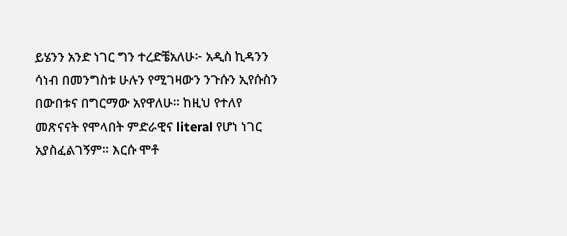ይሄንን አንድ ነገር ግን ተረድቼአለሁ፦ አዲስ ኪዳንን ሳነብ በመንግስቱ ሁሉን የሚገዛውን ንጉሱን ኢየሱስን በውበቱና በግርማው አየዋለሁ። ከዚህ የተለየ መጽናናት የሞላበት ምድራዊና literal የሆነ ነገር አያስፈልገኝም። እርሱ ሞቶ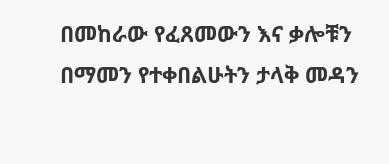በመከራው የፈጸመውን እና ቃሎቹን በማመን የተቀበልሁትን ታላቅ መዳን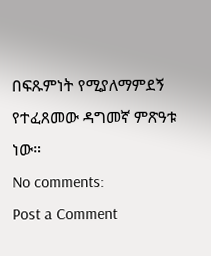በፍጹምነት የሚያለማምደኝ የተፈጸመው ዳግመኛ ምጽዓቱ ነው።
No comments:
Post a Comment